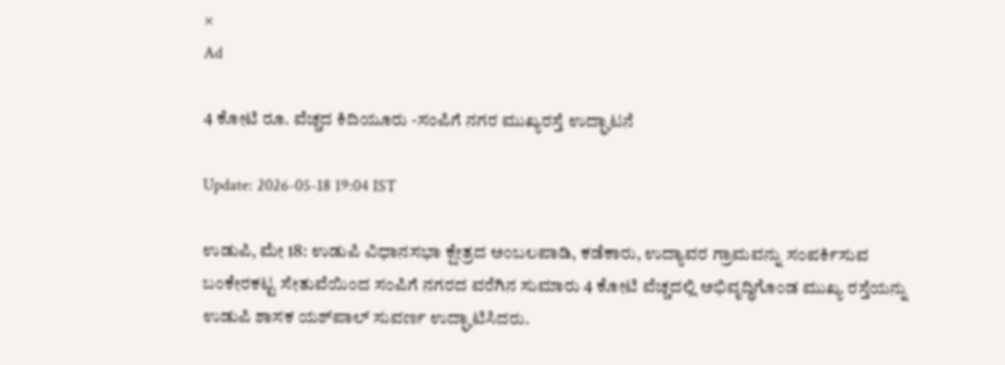×
Ad

4 ಕೋಟಿ ರೂ. ವೆಚ್ಚದ ಕಿದಿಯೂರು -ಸಂಪಿಗೆ ನಗರ ಮುಖ್ಯರಸ್ತೆ ಉದ್ಘಾಟನೆ

Update: 2026-05-18 19:04 IST

ಉಡುಪಿ, ಮೇ 18: ಉಡುಪಿ ವಿಧಾನಸಭಾ ಕ್ಷೇತ್ರದ ಅಂಬಲಪಾಡಿ, ಕಡೆಕಾರು, ಉದ್ಯಾವರ ಗ್ರಾಮವನ್ನು ಸಂಪರ್ಕಿಸುವ ಬಂಕೇರಕಟ್ಟ ಸೇತುವೆಯಿಂದ ಸಂಪಿಗೆ ನಗರದ ವರೆಗಿನ ಸುಮಾರು 4 ಕೋಟಿ ವೆಚ್ಚದಲ್ಲಿ ಅಭಿವೃದ್ಧಿಗೊಂಡ ಮುಖ್ಯ ರಸ್ತೆಯನ್ನು ಉಡುಪಿ ಶಾಸಕ ಯಶ್‌ಪಾಲ್ ಸುವರ್ಣ ಉದ್ಘಾಟಿಸಿದರು.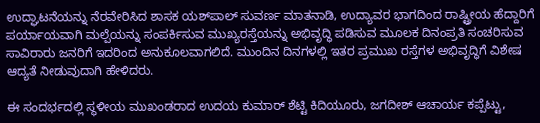ಉದ್ಘಾಟನೆಯನ್ನು ನೆರವೇರಿಸಿದ ಶಾಸಕ ಯಶ್‌ಪಾಲ್ ಸುವರ್ಣ ಮಾತನಾಡಿ, ಉದ್ಯಾವರ ಭಾಗದಿಂದ ರಾಷ್ಟ್ರೀಯ ಹೆದ್ದಾರಿಗೆ ಪರ್ಯಾಯವಾಗಿ ಮಲ್ಪೆಯನ್ನು ಸಂಪರ್ಕಿಸುವ ಮುಖ್ಯರಸ್ತೆಯನ್ನು ಅಭಿವೃದ್ಧಿ ಪಡಿಸುವ ಮೂಲಕ ದಿನಂಪ್ರತಿ ಸಂಚರಿಸುವ ಸಾವಿರಾರು ಜನರಿಗೆ ಇದರಿಂದ ಅನುಕೂಲವಾಗಲಿದೆ. ಮುಂದಿನ ದಿನಗಳಲ್ಲಿ ಇತರ ಪ್ರಮುಖ ರಸ್ತೆಗಳ ಅಭಿವೃದ್ಧಿಗೆ ವಿಶೇಷ ಆದ್ಯತೆ ನೀಡುವುದಾಗಿ ಹೇಳಿದರು.

ಈ ಸಂದರ್ಭದಲ್ಲಿ ಸ್ಥಳೀಯ ಮುಖಂಡರಾದ ಉದಯ ಕುಮಾರ್ ಶೆಟ್ಟಿ ಕಿದಿಯೂರು, ಜಗದೀಶ್ ಆಚಾರ್ಯ ಕಪ್ಪೆಟ್ಟು,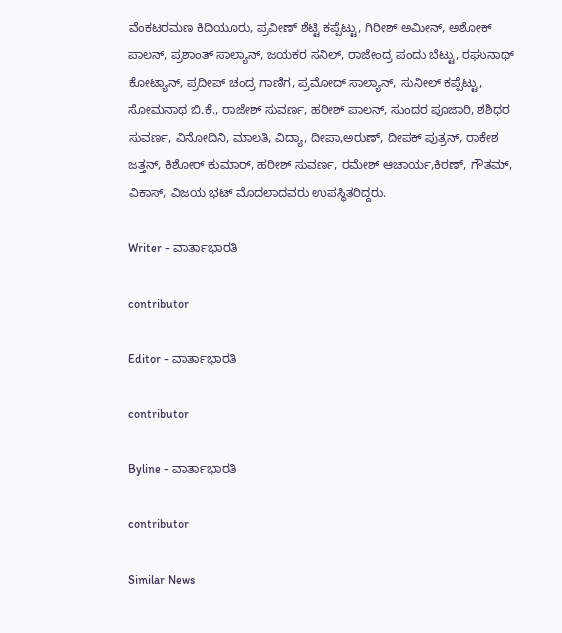ವೆಂಕಟರಮಣ ಕಿದಿಯೂರು, ಪ್ರವೀಣ್ ಶೆಟ್ಟಿ ಕಪ್ಪೆಟ್ಟು, ಗಿರೀಶ್ ಅಮೀನ್, ಅಶೋಕ್ ಪಾಲನ್, ಪ್ರಶಾಂತ್ ಸಾಲ್ಯಾನ್, ಜಯಕರ ಸನಿಲ್, ರಾಜೇಂದ್ರ ಪಂದು ಬೆಟ್ಟು, ರಘುನಾಥ್ ಕೋಟ್ಯಾನ್, ಪ್ರದೀಪ್ ಚಂದ್ರ ಗಾಣಿಗ, ಪ್ರಮೋದ್ ಸಾಲ್ಯಾನ್, ಸುನೀಲ್ ಕಪ್ಪೆಟ್ಟು, ಸೋಮನಾಥ ಬಿ.ಕೆ., ರಾಜೇಶ್ ಸುವರ್ಣ, ಹರೀಶ್ ಪಾಲನ್, ಸುಂದರ ಪೂಜಾರಿ, ಶಶಿಧರ ಸುವರ್ಣ, ವಿನೋದಿನಿ, ಮಾಲತಿ, ವಿದ್ಯಾ, ದೀಪಾ,ಅರುಣ್, ದೀಪಕ್ ಪುತ್ರನ್, ರಾಕೇಶ ಜತ್ತನ್, ಕಿಶೋರ್ ಕುಮಾರ್, ಹರೀಶ್ ಸುವರ್ಣ, ರಮೇಶ್ ಆಚಾರ್ಯ,ಕಿರಣ್, ಗೌತಮ್, ವಿಕಾಸ್, ವಿಜಯ ಭಟ್ ಮೊದಲಾದವರು ಉಪಸ್ಥಿತರಿದ್ದರು.

Writer - ವಾರ್ತಾಭಾರತಿ

contributor

Editor - ವಾರ್ತಾಭಾರತಿ

contributor

Byline - ವಾರ್ತಾಭಾರತಿ

contributor

Similar News